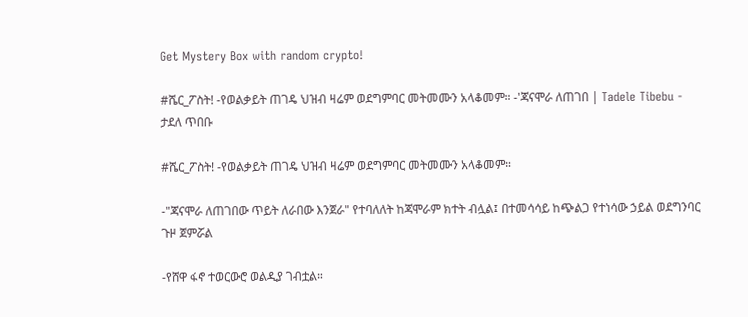Get Mystery Box with random crypto!

#ሼር_ፖስት! -የወልቃይት ጠገዴ ህዝብ ዛሬም ወደግምባር መትመሙን አላቆመም። -'ጃናሞራ ለጠገበ | Tadele Tibebu - ታደለ ጥበቡ

#ሼር_ፖስት! -የወልቃይት ጠገዴ ህዝብ ዛሬም ወደግምባር መትመሙን አላቆመም።

-"ጃናሞራ ለጠገበው ጥይት ለራበው እንጀራ" የተባለለት ከጃሞራም ክተት ብሏል፤ በተመሳሳይ ከጭልጋ የተነሳው ኃይል ወደግንባር ጉዞ ጀምሯል

-የሸዋ ፋኖ ተወርውሮ ወልዲያ ገብቷል።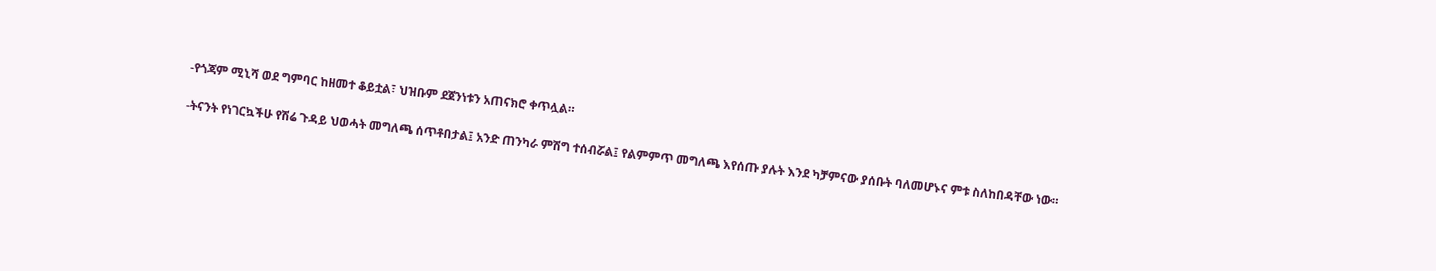-የጎጃም ሚኒሻ ወደ ግምባር ከዘመተ ቆይቷል፣ ህዝቡም ደጀንነቱን አጠናክሮ ቀጥሏል።

-ትናንት የነገርኳችሁ የሽሬ ጉዳይ ህወሓት መግለጫ ሰጥቶበታል፤ አንድ ጠንካራ ምሽግ ተሰብሯል፤ የልምምጥ መግለጫ እየሰጡ ያሉት እንደ ካቻምናው ያሰቡት ባለመሆኑና ምቱ ስለከበዳቸው ነው።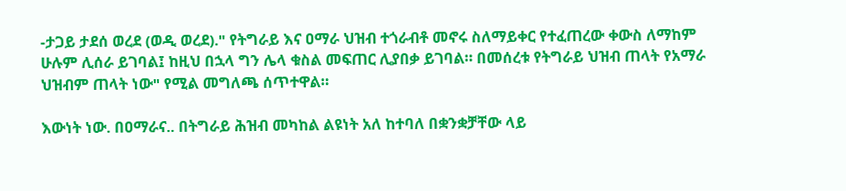-ታጋይ ታደሰ ወረደ (ወዲ ወረደ)." የትግራይ እና ዐማራ ህዝብ ተጎራብቶ መኖሩ ስለማይቀር የተፈጠረው ቀውስ ለማከም ሁሉም ሊሰራ ይገባል፤ ከዚህ በኋላ ግን ሌላ ቁስል መፍጠር ሊያበቃ ይገባል። በመሰረቱ የትግራይ ህዝብ ጠላት የአማራ ህዝብም ጠላት ነው" የሚል መግለጫ ሰጥተዋል።

እውነት ነው. በዐማራና.. በትግራይ ሕዝብ መካከል ልዩነት አለ ከተባለ በቋንቋቻቸው ላይ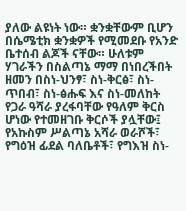ያለው ልዩነት ነው። ቋንቋቸውም ቢሆን በሴሜቲክ ቋንቋዎች የሚመደቡ የአንድ ቤተሰብ ልጆች ናቸው። ሁለቱም ሃገራችን በስልጣኔ ማማ በነበረችበት ዘመን በስነ-ህንፃ፣ ስነ-ቅርፅ፣ ስነ-ጥበብ፣ ስነ-ፅሑፍ እና ስነ-መለከት የጋራ ዓሻራ ያረፋባቸው የዓለም ቅርስ ሆነው የተመዘገቡ ቅርሶች ያሏቸው፤ የአኩስም ሥልጣኔ አሻራ ወራሾች፣ የግዕዝ ፊደል ባለቤቶች፣ የግእዝ ስነ-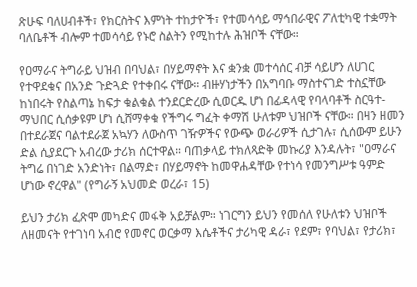ጽሁፍ ባለሀብቶች፣ የክርስትና እምነት ተከታዮች፣ የተመሳሳይ ማኅበራዊና ፖለቲካዊ ተቋማት ባለቤቶች ብሎም ተመሳሳይ የኑሮ ስልትን የሚከተሉ ሕዝቦች ናቸው።

የዐማራና ትግራይ ህዝብ በባህል፣ በሃይማኖት እና ቋንቋ መተሳሰር ብቻ ሳይሆን ለሀገር የተዋደቁና በአንድ ጉድጓድ የተቀበሩ ናቸው። ብዙሃነታችን በአግባቡ ማስተናገድ ተስኗቸው ከነበሩት የስልጣኔ ከፍታ ቁልቁል ተንደርድረው ሲወርዱ ሆነ በፊዳላዊ የባላባቶች ስርዓተ-ማህበር ሲሰቃዩም ሆነ ሲሸማቀቁ የችግሩ ግፈት ቀማሽ ሁለቱም ህዝቦች ናቸው። በዛን ዘመን በተደራጀና ባልተደራጀ አኳሃን ለውስጥ ገዥዎችና የውጭ ወራሪዎች ሲታገሉ፣ ሲሰውም ይሁን ድል ሲያደርጉ አብረው ታሪክ ሰርተዋል። ባጠቃላይ ተክለጻድቅ መኩሪያ እንዳሉት፣ "ዐማራና ትግሬ በነገድ አንድነት፣ በልማድ፣ በሃይማኖት ከመዋሐዳቸው የተነሳ የመንግሥቱ ዓምድ ሆነው ኖረዋል" (የግራኝ አህመድ ወረራ፣ 15)

ይህን ታሪክ ፈጽሞ መካድና መፋቅ አይቻልም። ነገርግን ይህን የመሰለ የሁለቱን ህዝቦች ለዘመናት የተገነባ አብሮ የመኖር ወርቃማ እሴቶችና ታሪካዊ ዳራ፣ የደም፣ የባህል፣ የታሪክ፣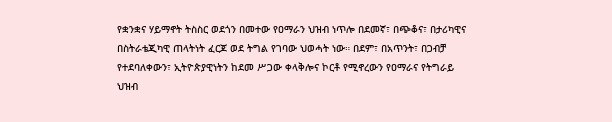የቋንቋና ሃይማኖት ትስስር ወደጎን በመተው የዐማራን ህዝብ ነጥሎ በደመኛ፣ በጭቆና፣ በታሪካዊና በስትራቴጂካዊ ጠላትነት ፈርጆ ወደ ትግል የገባው ህወሓት ነው። በደም፣ በአጥንት፣ በጋብቻ የተደባለቀውን፣ ኢትዮጵያዊነትን ከደመ ሥጋው ቀላቅሎና ኮርቶ የሚኖረውን የዐማራና የትግራይ ህዝብ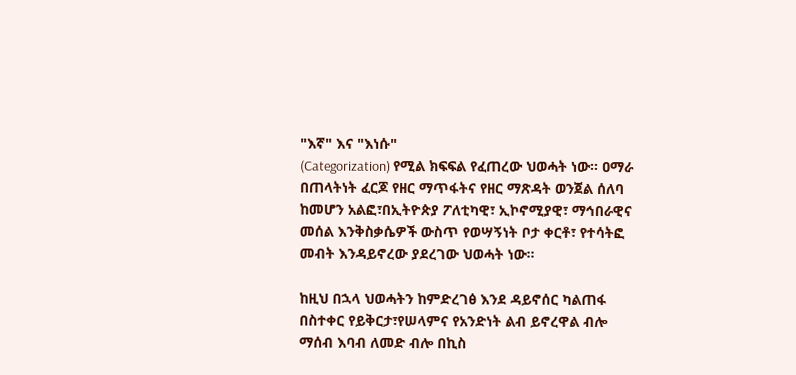"እኛ" እና "እነሱ"
(Categorization) የሚል ክፍፍል የፈጠረው ህወሓት ነው። ዐማራ በጠላትነት ፈርጆ የዘር ማጥፋትና የዘር ማጽዳት ወንጀል ሰለባ ከመሆን አልፎ፣በኢትዮጵያ ፖለቲካዊ፣ ኢኮኖሚያዊ፣ ማኅበራዊና መሰል እንቅስቃሴዎች ውስጥ የወሣኝነት ቦታ ቀርቶ፣ የተሳትፎ መብት እንዳይኖረው ያደረገው ህወሓት ነው።

ከዚህ በኋላ ህወሓትን ከምድረገፅ እንደ ዳይኖሰር ካልጠፋ በስተቀር የይቅርታ፣የሠላምና የአንድነት ልብ ይኖረዋል ብሎ ማሰብ እባብ ለመድ ብሎ በኪስ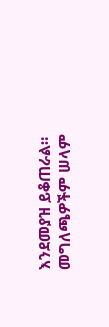እንደመያዝ ይቆጠራል። መግለጫዎችም ሠላም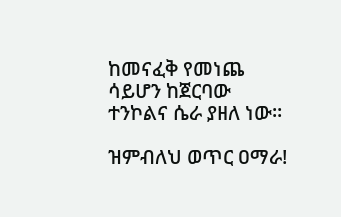ከመናፈቅ የመነጨ ሳይሆን ከጀርባው ተንኮልና ሴራ ያዘለ ነው።

ዝምብለህ ወጥር ዐማራ!